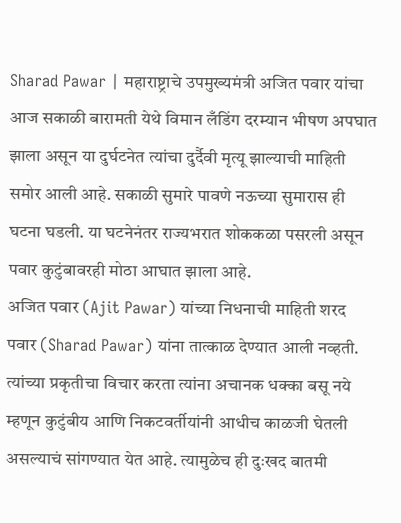Sharad Pawar | महाराष्ट्राचे उपमुख्यमंत्री अजित पवार यांचा आज सकाळी बारामती येथे विमान लँडिंग दरम्यान भीषण अपघात झाला असून या दुर्घटनेत त्यांचा दुर्दैवी मृत्यू झाल्याची माहिती समोर आली आहे. सकाळी सुमारे पावणे नऊच्या सुमारास ही घटना घडली. या घटनेनंतर राज्यभरात शोककळा पसरली असून पवार कुटुंबावरही मोठा आघात झाला आहे.
अजित पवार (Ajit Pawar) यांच्या निधनाची माहिती शरद पवार (Sharad Pawar) यांना तात्काळ देण्यात आली नव्हती. त्यांच्या प्रकृतीचा विचार करता त्यांना अचानक धक्का बसू नये म्हणून कुटुंबीय आणि निकटवर्तीयांनी आधीच काळजी घेतली असल्याचं सांगण्यात येत आहे. त्यामुळेच ही दुःखद बातमी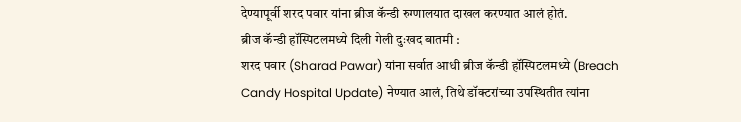देण्यापूर्वी शरद पवार यांना ब्रीज कॅन्डी रुग्णालयात दाखल करण्यात आलं होतं.
ब्रीज कॅन्डी हॉस्पिटलमध्ये दिली गेली दुःखद बातमी :
शरद पवार (Sharad Pawar) यांना सर्वात आधी ब्रीज कॅन्डी हॉस्पिटलमध्ये (Breach Candy Hospital Update) नेण्यात आलं, तिथे डॉक्टरांच्या उपस्थितीत त्यांना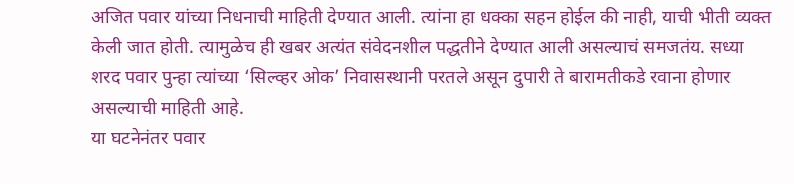अजित पवार यांच्या निधनाची माहिती देण्यात आली. त्यांना हा धक्का सहन होईल की नाही, याची भीती व्यक्त केली जात होती. त्यामुळेच ही खबर अत्यंत संवेदनशील पद्धतीने देण्यात आली असल्याचं समजतंय. सध्या शरद पवार पुन्हा त्यांच्या ‘सिल्व्हर ओक’ निवासस्थानी परतले असून दुपारी ते बारामतीकडे रवाना होणार असल्याची माहिती आहे.
या घटनेनंतर पवार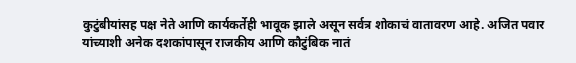कुटुंबीयांसह पक्ष नेते आणि कार्यकर्तेही भावूक झाले असून सर्वत्र शोकाचं वातावरण आहे. अजित पवार यांच्याशी अनेक दशकांपासून राजकीय आणि कौटुंबिक नातं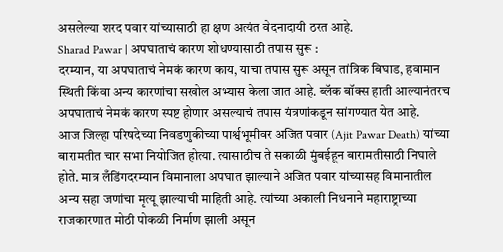असलेल्या शरद पवार यांच्यासाठी हा क्षण अत्यंत वेदनादायी ठरत आहे.
Sharad Pawar | अपघाताचं कारण शोधण्यासाठी तपास सुरू :
दरम्यान, या अपघाताचं नेमकं कारण काय, याचा तपास सुरू असून तांत्रिक बिघाड, हवामान स्थिती किंवा अन्य कारणांचा सखोल अभ्यास केला जात आहे. ब्लॅक बॉक्स हाती आल्यानंतरच अपघाताचं नेमकं कारण स्पष्ट होणार असल्याचं तपास यंत्रणांकडून सांगण्यात येत आहे.
आज जिल्हा परिषदेच्या निवडणुकीच्या पार्श्वभूमीवर अजित पवार (Ajit Pawar Death) यांच्या बारामतीत चार सभा नियोजित होत्या. त्यासाठीच ते सकाळी मुंबईहून बारामतीसाठी निघाले होते. मात्र लँडिंगदरम्यान विमानाला अपघात झाल्याने अजित पवार यांच्यासह विमानातील अन्य सहा जणांचा मृत्यू झाल्याची माहिती आहे. त्यांच्या अकाली निधनाने महाराष्ट्राच्या राजकारणात मोठी पोकळी निर्माण झाली असून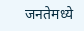जनतेमध्ये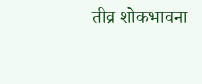तीव्र शोकभावना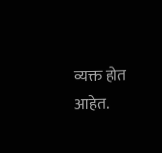व्यक्त होत आहेत.